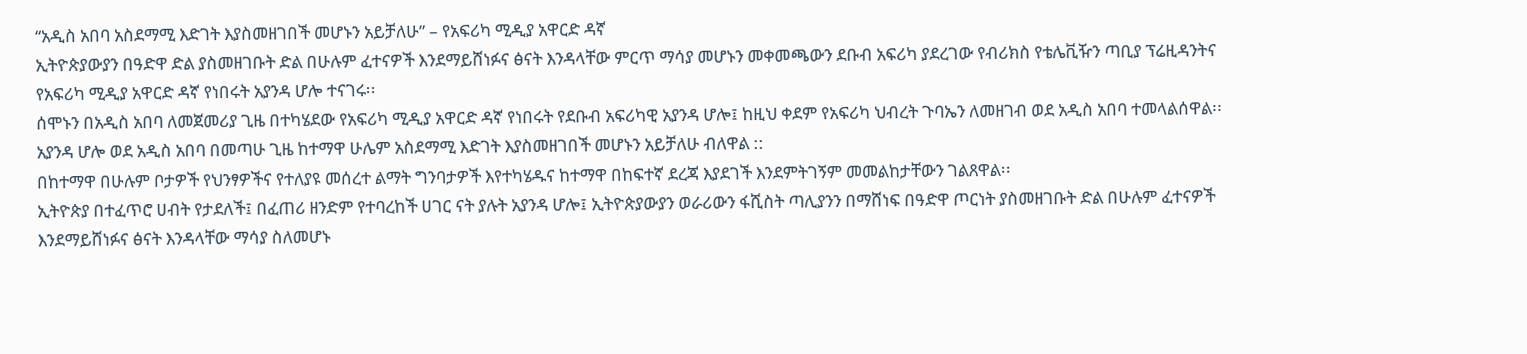“አዲስ አበባ አስደማሚ እድገት እያስመዘገበች መሆኑን አይቻለሁ” – የአፍሪካ ሚዲያ አዋርድ ዳኛ
ኢትዮጵያውያን በዓድዋ ድል ያስመዘገቡት ድል በሁሉም ፈተናዎች እንደማይሸነፉና ፅናት እንዳላቸው ምርጥ ማሳያ መሆኑን መቀመጫውን ደቡብ አፍሪካ ያደረገው የብሪክስ የቴሌቪዥን ጣቢያ ፕሬዚዳንትና የአፍሪካ ሚዲያ አዋርድ ዳኛ የነበሩት አያንዳ ሆሎ ተናገሩ፡፡
ሰሞኑን በአዲስ አበባ ለመጀመሪያ ጊዜ በተካሄደው የአፍሪካ ሚዲያ አዋርድ ዳኛ የነበሩት የደቡብ አፍሪካዊ አያንዳ ሆሎ፤ ከዚህ ቀደም የአፍሪካ ህብረት ጉባኤን ለመዘገብ ወደ አዲስ አበባ ተመላልሰዋል፡፡
አያንዳ ሆሎ ወደ አዲስ አበባ በመጣሁ ጊዜ ከተማዋ ሁሌም አስደማሚ እድገት እያስመዘገበች መሆኑን አይቻለሁ ብለዋል ::
በከተማዋ በሁሉም ቦታዎች የህንፃዎችና የተለያዩ መሰረተ ልማት ግንባታዎች እየተካሄዱና ከተማዋ በከፍተኛ ደረጃ እያደገች እንደምትገኝም መመልከታቸውን ገልጸዋል፡፡
ኢትዮጵያ በተፈጥሮ ሀብት የታደለች፤ በፈጠሪ ዘንድም የተባረከች ሀገር ናት ያሉት አያንዳ ሆሎ፤ ኢትዮጵያውያን ወራሪውን ፋሺስት ጣሊያንን በማሸነፍ በዓድዋ ጦርነት ያስመዘገቡት ድል በሁሉም ፈተናዎች እንደማይሸነፉና ፅናት እንዳላቸው ማሳያ ስለመሆኑ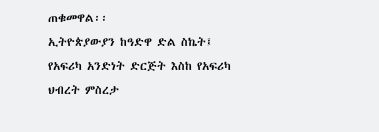ጠቁመዋል፡፡
ኢትዮጵያውያን ከዓድዋ ድል ስኬት፤ የአፍሪካ አንድነት ድርጅት እስከ የአፍሪካ ህብረት ምስረታ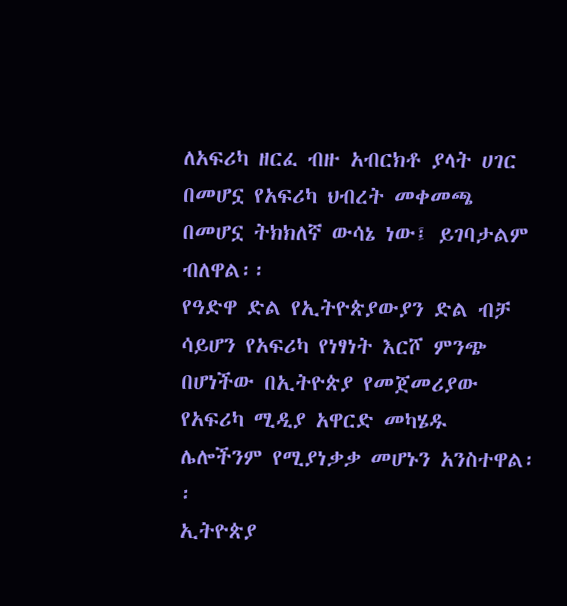ለአፍሪካ ዘርፈ ብዙ አብርክቶ ያላት ሀገር በመሆኗ የአፍሪካ ህብረት መቀመጫ በመሆኗ ትክክለኛ ውሳኔ ነው፤ ይገባታልም ብለዋል፡፡
የዓድዋ ድል የኢትዮጵያውያን ድል ብቻ ሳይሆን የአፍሪካ የነፃነት እርሾ ምንጭ በሆነችው በኢትዮጵያ የመጀመሪያው የአፍሪካ ሚዲያ አዋርድ መካሄዱ ሌሎችንም የሚያነቃቃ መሆኑን አንስተዋል፡፡
ኢትዮጵያ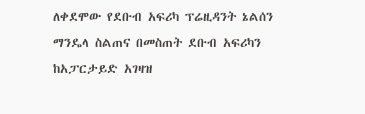ለቀደሞው የደቡብ አፍሪካ ፕሬዚዳንት ኔልሰን ማንዴላ ስልጠና በመስጠት ደቡብ አፍሪካን ከአፓርታይድ አገዛዝ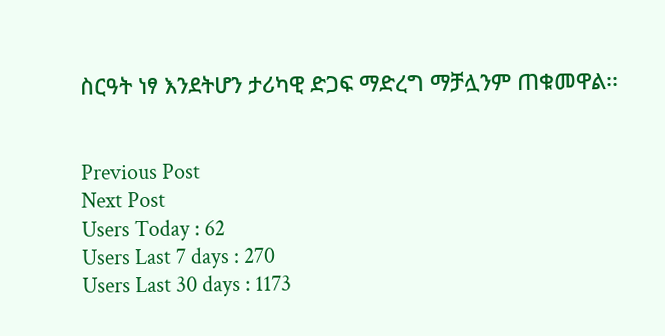ስርዓት ነፃ እንደትሆን ታሪካዊ ድጋፍ ማድረግ ማቻሏንም ጠቁመዋል፡፡


Previous Post
Next Post
Users Today : 62
Users Last 7 days : 270
Users Last 30 days : 1173